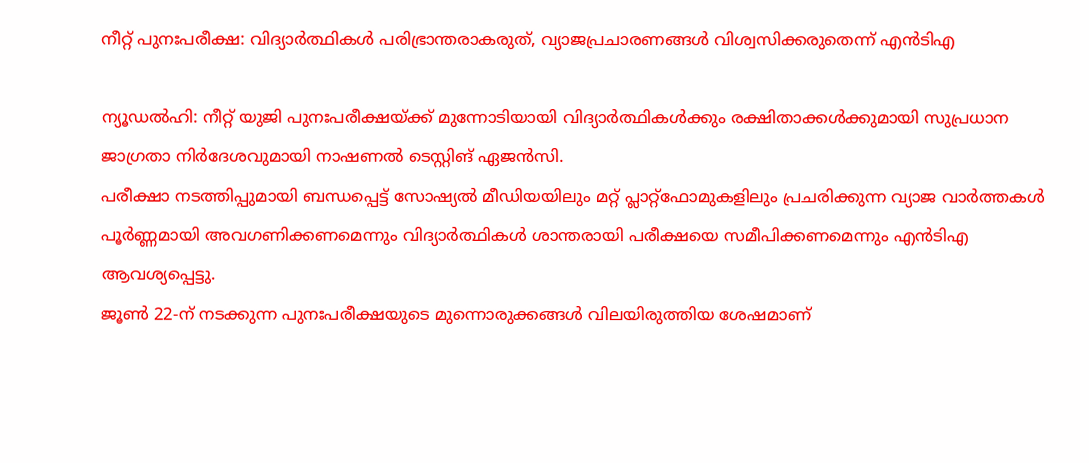നീറ്റ് പുനഃപരീക്ഷ: വിദ്യാർത്ഥികൾ പരിഭ്രാന്തരാകരുത്, വ്യാജപ്രചാരണങ്ങൾ വിശ്വസിക്കരുതെന്ന് എൻടിഎ

ന്യൂഡൽഹി: നീറ്റ് യുജി പുനഃപരീക്ഷയ്ക്ക് മുന്നോടിയായി വിദ്യാർത്ഥികൾക്കും രക്ഷിതാക്കൾക്കുമായി സുപ്രധാന ജാഗ്രതാ നിർദേശവുമായി നാഷണൽ ടെസ്റ്റിങ് ഏജൻസി.
പരീക്ഷാ നടത്തിപ്പുമായി ബന്ധപ്പെട്ട് സോഷ്യൽ മീഡിയയിലും മറ്റ് പ്ലാറ്റ്ഫോമുകളിലും പ്രചരിക്കുന്ന വ്യാജ വാർത്തകൾ പൂർണ്ണമായി അവഗണിക്കണമെന്നും വിദ്യാർത്ഥികൾ ശാന്തരായി പരീക്ഷയെ സമീപിക്കണമെന്നും എൻടിഎ ആവശ്യപ്പെട്ടു.
ജൂൺ 22-ന് നടക്കുന്ന പുനഃപരീക്ഷയുടെ മുന്നൊരുക്കങ്ങൾ വിലയിരുത്തിയ ശേഷമാണ്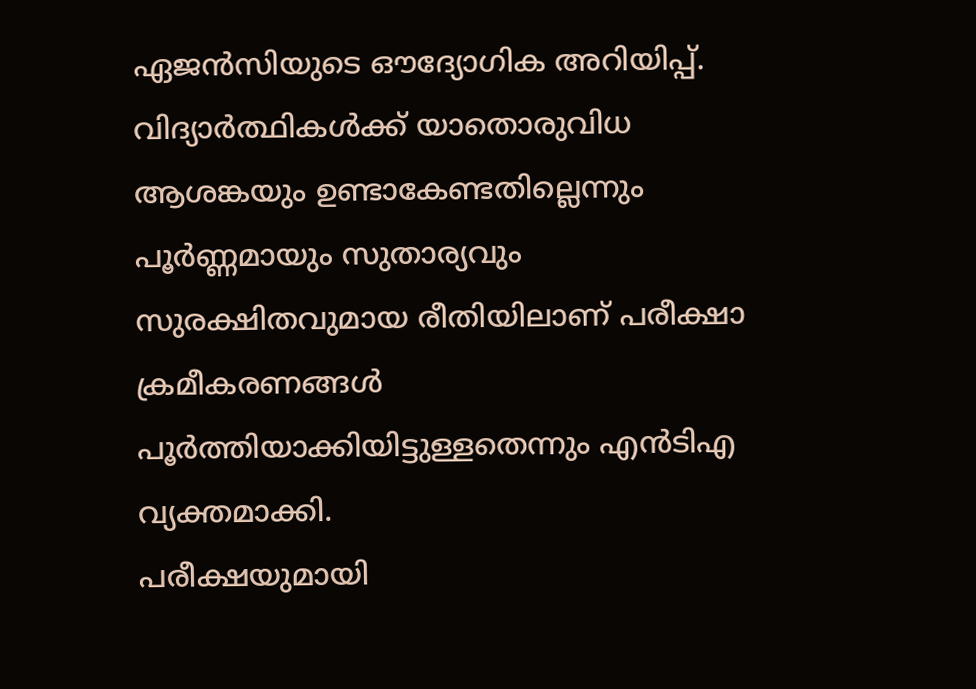ഏജൻസിയുടെ ഔദ്യോഗിക അറിയിപ്പ്. വിദ്യാർത്ഥികൾക്ക് യാതൊരുവിധ ആശങ്കയും ഉണ്ടാകേണ്ടതില്ലെന്നും പൂർണ്ണമായും സുതാര്യവും സുരക്ഷിതവുമായ രീതിയിലാണ് പരീക്ഷാ ക്രമീകരണങ്ങൾ പൂർത്തിയാക്കിയിട്ടുള്ളതെന്നും എൻടിഎ വ്യക്തമാക്കി.
പരീക്ഷയുമായി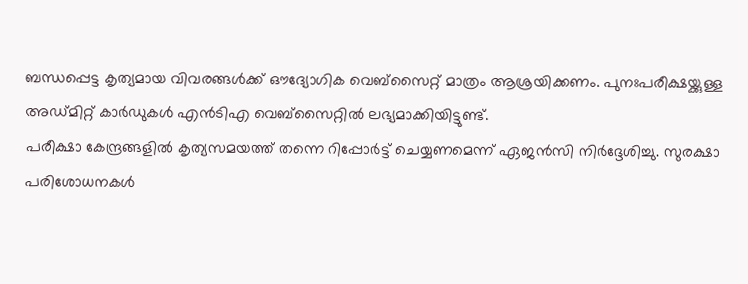ബന്ധപ്പെട്ട കൃത്യമായ വിവരങ്ങൾക്ക് ഔദ്യോഗിക വെബ്സൈറ്റ് മാത്രം ആശ്രയിക്കണം. പുനഃപരീക്ഷയ്ക്കുള്ള അഡ്മിറ്റ് കാർഡുകൾ എൻടിഎ വെബ്സൈറ്റിൽ ലഭ്യമാക്കിയിട്ടുണ്ട്.
പരീക്ഷാ കേന്ദ്രങ്ങളിൽ കൃത്യസമയത്ത് തന്നെ റിപ്പോർട്ട് ചെയ്യണമെന്ന് ഏജൻസി നിർദ്ദേശിച്ചു. സുരക്ഷാ പരിശോധനകൾ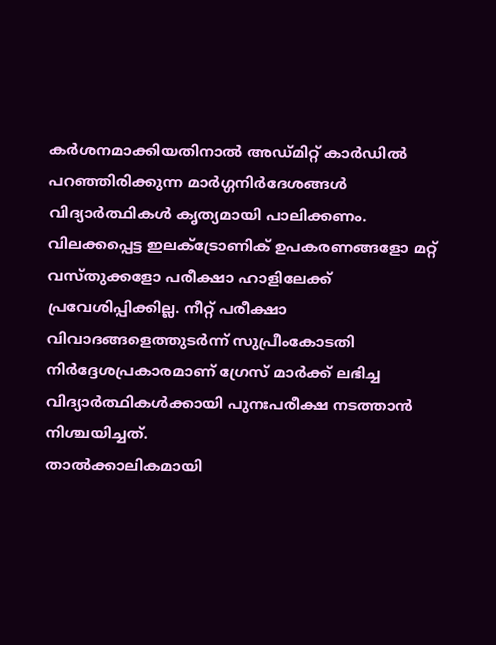കർശനമാക്കിയതിനാൽ അഡ്മിറ്റ് കാർഡിൽ പറഞ്ഞിരിക്കുന്ന മാർഗ്ഗനിർദേശങ്ങൾ വിദ്യാർത്ഥികൾ കൃത്യമായി പാലിക്കണം.
വിലക്കപ്പെട്ട ഇലക്ട്രോണിക് ഉപകരണങ്ങളോ മറ്റ് വസ്തുക്കളോ പരീക്ഷാ ഹാളിലേക്ക് പ്രവേശിപ്പിക്കില്ല. നീറ്റ് പരീക്ഷാ വിവാദങ്ങളെത്തുടർന്ന് സുപ്രീംകോടതി നിർദ്ദേശപ്രകാരമാണ് ഗ്രേസ് മാർക്ക് ലഭിച്ച വിദ്യാർത്ഥികൾക്കായി പുനഃപരീക്ഷ നടത്താൻ നിശ്ചയിച്ചത്.
താൽക്കാലികമായി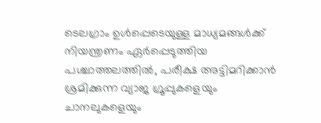ടെലഗ്രാം ഉൾപ്പെടെയുള്ള മാധ്യമങ്ങൾക്ക് നിയന്ത്രണം ഏർപ്പെടുത്തിയ പശ്ചാത്തലത്തിൽ, പരീക്ഷ അട്ടിമറിക്കാൻ ശ്രമിക്കുന്ന വ്യാജ ഗ്രൂപ്പുകളെയും ചാനലുകളെയും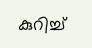കുറിച്ച്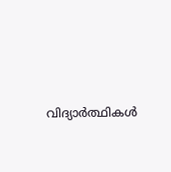വിദ്യാർത്ഥികൾ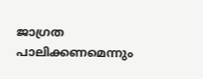ജാഗ്രത പാലിക്കണമെന്നും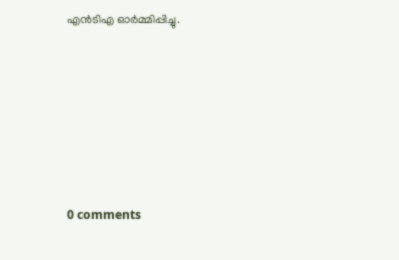എൻടിഎ ഓർമ്മിപ്പിച്ചു.








0 comments